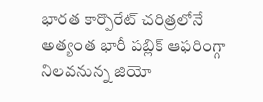భారత కార్పొరేట్ చరిత్రలోనే అత్యంత భారీ పబ్లిక్ ఆఫరింగ్గా నిలవనున్న జియో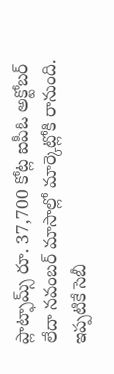ప్లాట్ఫామ్స్ రూ. 37,700 కోట్ల ఐపీఓ అక్టోబర్ లేదా నవంబర్ మాసాల్లో మార్కెట్లోకి రానుంది. ఇప్పటికే సెబీ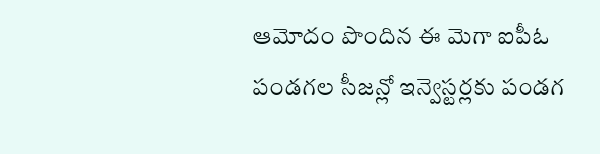ఆమోదం పొందిన ఈ మెగా ఐపీఓ పండగల సీజన్లో ఇన్వెస్టర్లకు పండగ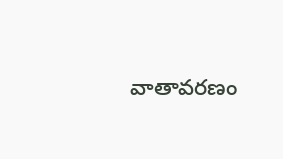వాతావరణం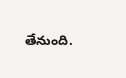తేనుంది.